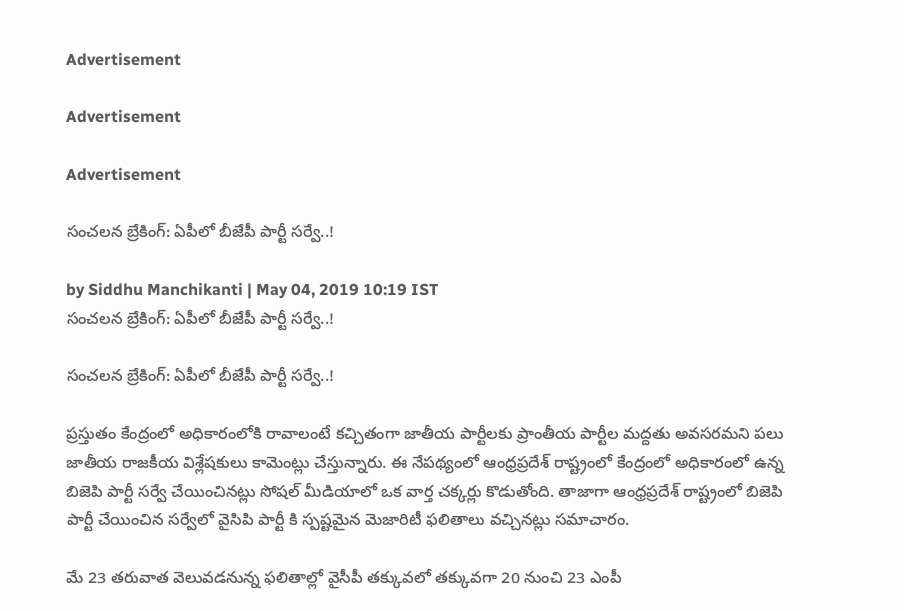Advertisement

Advertisement

Advertisement

సంచలన బ్రేకింగ్: ఏపీలో బీజేపీ పార్టీ సర్వే..!

by Siddhu Manchikanti | May 04, 2019 10:19 IST
సంచలన బ్రేకింగ్: ఏపీలో బీజేపీ పార్టీ సర్వే..!

సంచలన బ్రేకింగ్: ఏపీలో బీజేపీ పార్టీ సర్వే..!

ప్రస్తుతం కేంద్రంలో అధికారంలోకి రావాలంటే కచ్చితంగా జాతీయ పార్టీలకు ప్రాంతీయ పార్టీల మద్దతు అవసరమని పలు జాతీయ రాజకీయ విశ్లేషకులు కామెంట్లు చేస్తున్నారు. ఈ నేపథ్యంలో ఆంధ్రప్రదేశ్ రాష్ట్రంలో కేంద్రంలో అధికారంలో ఉన్న బిజెపి పార్టీ సర్వే చేయించినట్లు సోషల్ మీడియాలో ఒక వార్త చక్కర్లు కొడుతోంది. తాజాగా ఆంధ్రప్రదేశ్ రాష్ట్రంలో బిజెపి పార్టీ చేయించిన సర్వేలో వైసిపి పార్టీ కి స్పష్టమైన మెజారిటీ ఫలితాలు వచ్చినట్లు సమాచారం.

మే 23 త‌రువాత వెలువ‌డ‌నున్న ఫ‌లితాల్లో వైసీపీ త‌క్కువ‌లో త‌క్కువ‌గా 20 నుంచి 23 ఎంపీ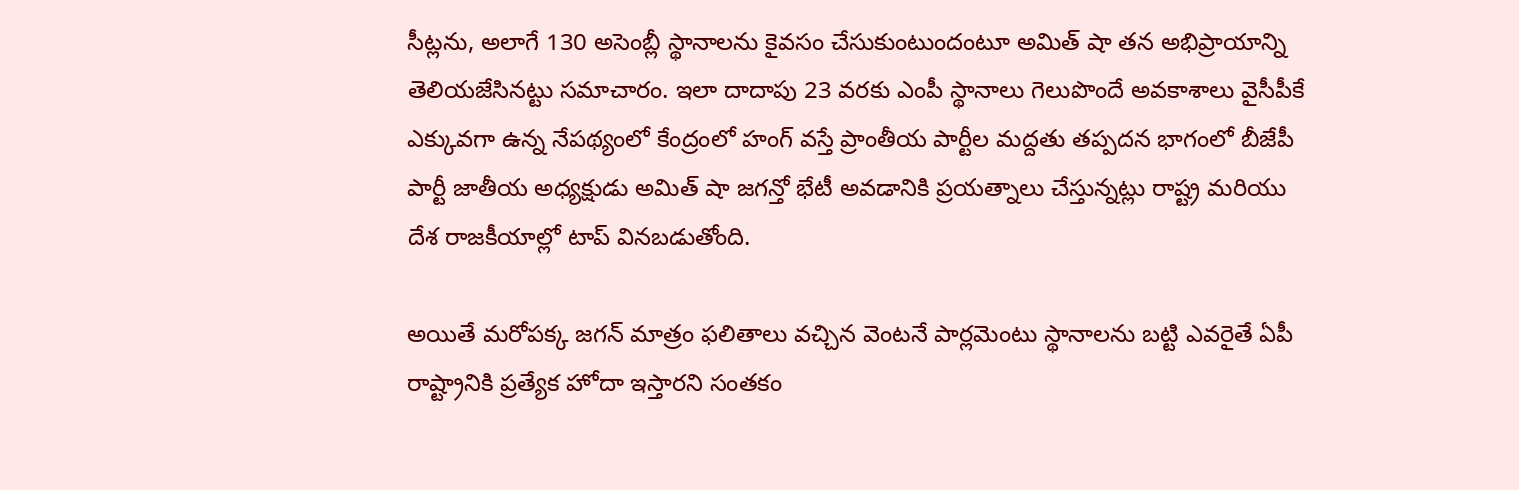సీట్ల‌ను, అలాగే 130 అసెంబ్లీ స్థానాల‌ను కైవ‌సం చేసుకుంటుందంటూ అమిత్ షా త‌న అభిప్రాయాన్ని తెలియ‌జేసిన‌ట్టు స‌మాచారం. ఇలా దాదాపు 23 వ‌ర‌కు ఎంపీ స్థానాలు గెలుపొందే అవ‌కాశాలు వైసీపీకే ఎక్కువ‌గా ఉన్న నేప‌థ్యంలో కేంద్రంలో హంగ్ వ‌స్తే ప్రాంతీయ పార్టీల మ‌ద్ద‌తు త‌ప్ప‌ద‌న భాగంలో బీజేపీ పార్టీ జాతీయ అధ్యక్షుడు అమిత్ షా జగన్తో భేటీ అవడానికి ప్రయత్నాలు చేస్తున్నట్లు రాష్ట్ర మరియు దేశ రాజకీయాల్లో టాప్ వినబడుతోంది.

అయితే మరోపక్క జగన్ మాత్రం ఫలితాలు వచ్చిన వెంటనే పార్లమెంటు స్థానాలను బట్టి ఎవరైతే ఏపీ రాష్ట్రానికి ప్రత్యేక హోదా ఇస్తారని సంతకం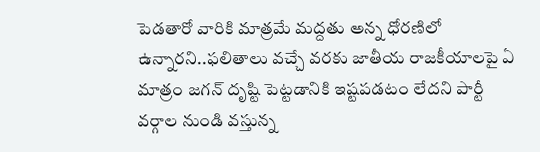పెడతారో వారికి మాత్రమే మద్దతు అన్న ధోరణిలో ఉన్నారని..ఫలితాలు వచ్చే వరకు జాతీయ రాజకీయాలపై ఏ మాత్రం జగన్ దృష్టి పెట్టడానికి ఇష్టపడటం లేదని పార్టీ వర్గాల నుండి వస్తున్న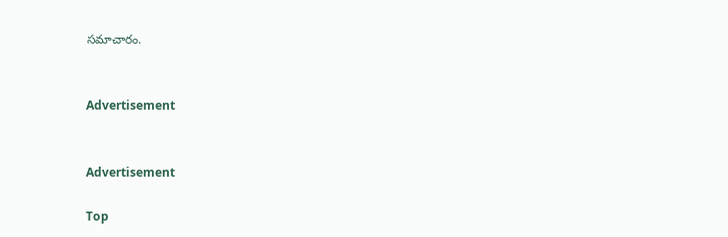సమాచారం.


Advertisement


Advertisement

Top